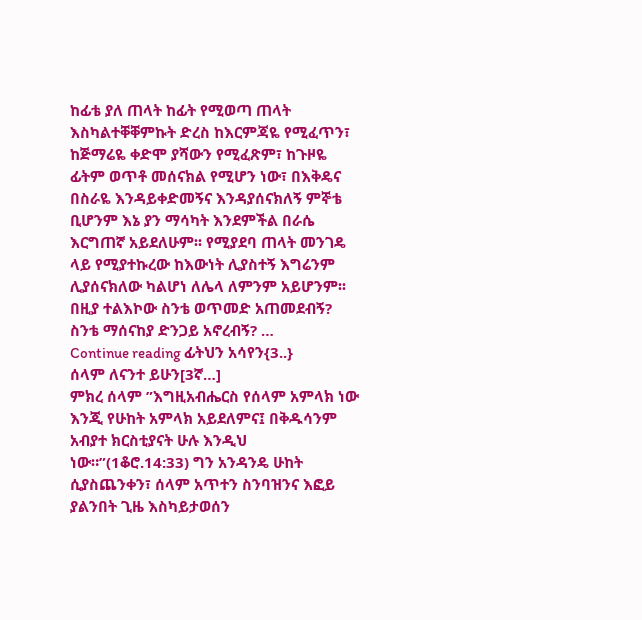ከፊቴ ያለ ጠላት ከፊት የሚወጣ ጠላት እስካልተቐቐምኩት ድረስ ከእርምጃዬ የሚፈጥን፣ ከጅማሬዬ ቀድሞ ያሻውን የሚፈጽም፣ ከጉዞዬ ፊትም ወጥቶ መሰናክል የሚሆን ነው፣ በእቅዴና በስራዬ እንዳይቀድመኝና እንዳያሰናክለኝ ምኞቴ ቢሆንም እኔ ያን ማሳካት እንደምችል በራሴ እርግጠኛ አይደለሁም፡፡ የሚያደባ ጠላት መንገዴ ላይ የሚያተኩረው ከእውነት ሊያስተኝ እግሬንም ሊያሰናክለው ካልሆነ ለሌላ ለምንም አይሆንም፡፡ በዚያ ተልእኮው ስንቴ ወጥመድ አጠመደብኝ? ስንቴ ማሰናከያ ድንጋይ አኖረብኝ? …
Continue reading ፊትህን አሳየን{3..}
ሰላም ለናንተ ይሁን[3ኛ…]
ምክረ ሰላም ”እግዚአብሔርስ የሰላም አምላክ ነው እንጂ የሁከት አምላክ አይደለምና፤ በቅዱሳንም አብያተ ክርስቲያናት ሁሉ እንዲህ ነው።”(1ቆሮ.14:33) ግን አንዳንዴ ሁከት ሲያስጨንቀን፣ ሰላም አጥተን ስንባዝንና እፎይ ያልንበት ጊዜ እስካይታወሰን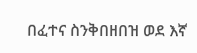በፈተና ስንቅበዘበዝ ወደ እኛ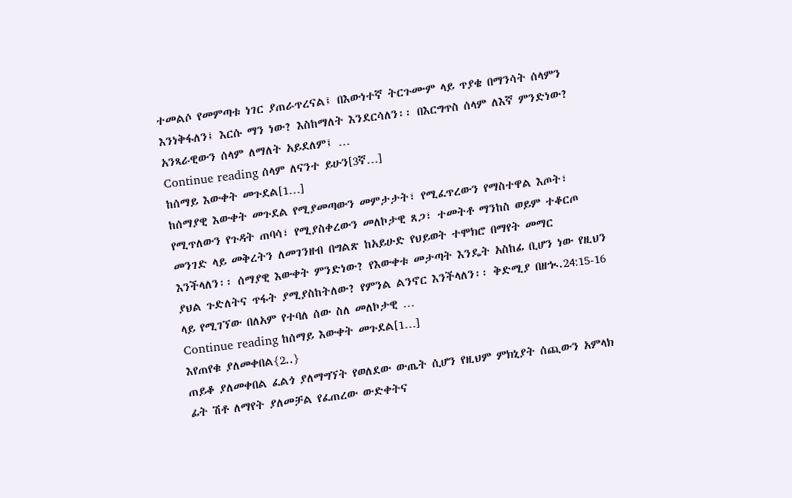ተመልሶ የመምጣቱ ነገር ያጠራጥረናል፤ በእውነተኛ ትርጉሙም ላይ ጥያቄ በማንሳት ሰላምን እንነቅፋለን፤ እርሱ ማን ነው? እስከማለት እንደርሳለን፡፡ በእርግጥስ ሰላም ለእኛ ምንድነው? አንጻራዊውን ሰላም ለማለት አይደለም፤ …
Continue reading ሰላም ለናንተ ይሁን[3ኛ…]
ከሰማይ እውቀት መጉደል[1…]
ከሰማያዊ እውቀት መጉደል የሚያመጣውን መምታታት፣ የሚፈጥረውን የማስተዋል እጦት፣ የሚጥለውን የጉዳት ጠባሳ፣ የሚያስቀረውን መለኮታዊ ጸጋ፣ ተመትቶ ማንከስ ወይም ተቆርጦ መንገድ ላይ መቅረትን ለመገንዘብ በግልጽ ከአይሁድ የህይወት ተሞክሮ በማየት መማር እንችላለን፡፡ ሰማያዊ እውቀት ምንድነው? የእውቀቱ መታጣት እንዴት አስከፊ ቢሆን ነው የዚህን ያህል ጉድለትና ጥፋት ያሚያስከትለው? የምንል ልንኖር እንችላለን፡፡ ቅድሚያ በዘኊ.24:15-16 ላይ የሚገኘው በለአም የተባለ ሰው ስለ መለኮታዊ …
Continue reading ከሰማይ እውቀት መጉደል[1…]
እየጠየቁ ያለመቀበል{2..}
ጠይቆ ያለመቀበል ፈልጎ ያለማግኘት የወለደው ውጤት ሲሆን የዚህም ምክኒያት ሰጪውን አምላክ ፊት ሽቶ ለማየት ያለመቻል የፈጠረው ውድቀትና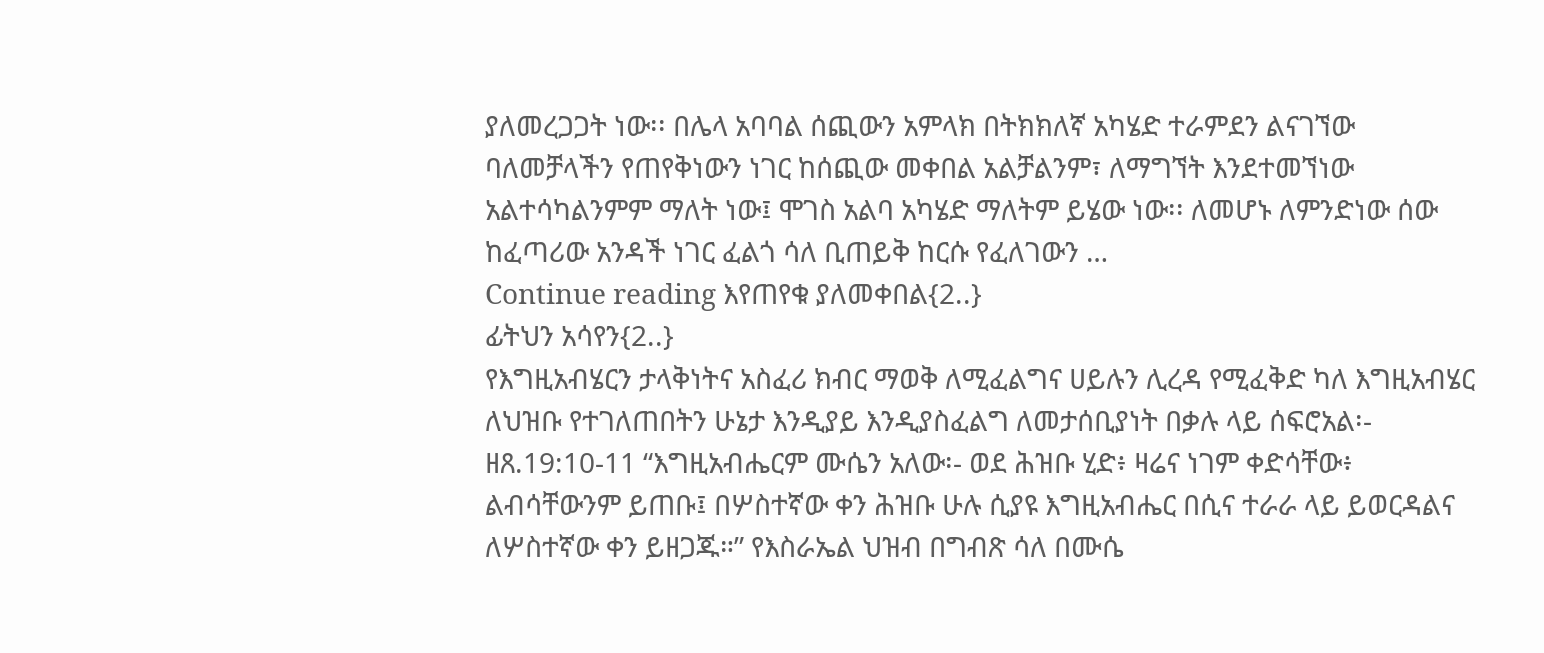ያለመረጋጋት ነው፡፡ በሌላ አባባል ሰጪውን አምላክ በትክክለኛ አካሄድ ተራምደን ልናገኘው ባለመቻላችን የጠየቅነውን ነገር ከሰጪው መቀበል አልቻልንም፣ ለማግኘት እንደተመኘነው አልተሳካልንምም ማለት ነው፤ ሞገስ አልባ አካሄድ ማለትም ይሄው ነው፡፡ ለመሆኑ ለምንድነው ሰው ከፈጣሪው አንዳች ነገር ፈልጎ ሳለ ቢጠይቅ ከርሱ የፈለገውን …
Continue reading እየጠየቁ ያለመቀበል{2..}
ፊትህን አሳየን{2..}
የእግዚአብሄርን ታላቅነትና አስፈሪ ክብር ማወቅ ለሚፈልግና ሀይሉን ሊረዳ የሚፈቅድ ካለ እግዚአብሄር ለህዝቡ የተገለጠበትን ሁኔታ እንዲያይ እንዲያስፈልግ ለመታሰቢያነት በቃሉ ላይ ሰፍሮአል፡- ዘጸ.19:10-11 “እግዚአብሔርም ሙሴን አለው፡- ወደ ሕዝቡ ሂድ፥ ዛሬና ነገም ቀድሳቸው፥ ልብሳቸውንም ይጠቡ፤ በሦስተኛው ቀን ሕዝቡ ሁሉ ሲያዩ እግዚአብሔር በሲና ተራራ ላይ ይወርዳልና ለሦስተኛው ቀን ይዘጋጁ።” የእስራኤል ህዝብ በግብጽ ሳለ በሙሴ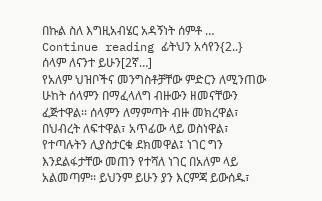በኩል ስለ እግዚአብሄር አዳኝነት ሰምቶ …
Continue reading ፊትህን አሳየን{2..}
ሰላም ለናንተ ይሁን[2ኛ…]
የአለም ህዝቦችና መንግስቶቻቸው ምድርን ለሚንጠው ሁከት ሰላምን በማፈላለግ ብዙውን ዘመናቸውን ፈጅተዋል፡፡ ሰላምን ለማምጣት ብዙ መክረዋል፣ በህብረት ለፍተዋል፣ አጥፊው ላይ ወስነዋል፣ የተጣሉትን ሊያስታርቁ ደክመዋል፤ ነገር ግን እንደልፋታቸው መጠን የተሻለ ነገር በአለም ላይ አልመጣም፡፡ ይህንም ይሁን ያን እርምጃ ይውሰዱ፣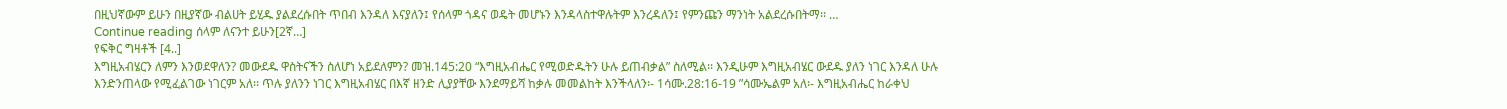በዚህኛውም ይሁን በዚያኛው ብልሀት ይሂዱ ያልደረሱበት ጥበብ እንዳለ እናያለን፤ የሰላም ጎዳና ወዴት መሆኑን እንዳላስተዋሉትም እንረዳለን፤ የምንጩን ማንነት አልደረሱበትማ፡፡ …
Continue reading ሰላም ለናንተ ይሁን[2ኛ…]
የፍቅር ግዛቶች [4..]
እግዚአብሄርን ለምን እንወደዋለን? መውደዱ ዋስትናችን ስለሆነ አይደለምን? መዝ.145:20 “እግዚአብሔር የሚወድዱትን ሁሉ ይጠብቃል” ስለሚል፡፡ እንዲሁም እግዚአብሄር ውደዱ ያለን ነገር እንዳለ ሁሉ እንድንጠላው የሚፈልገው ነገርም አለ፡፡ ጥሉ ያለንን ነገር እግዚአብሄር በእኛ ዘንድ ሊያያቸው እንደማይሻ ከቃሉ መመልከት እንችላለን፡- 1ሳሙ.28:16-19 ”ሳሙኤልም አለ፡- እግዚአብሔር ከራቀህ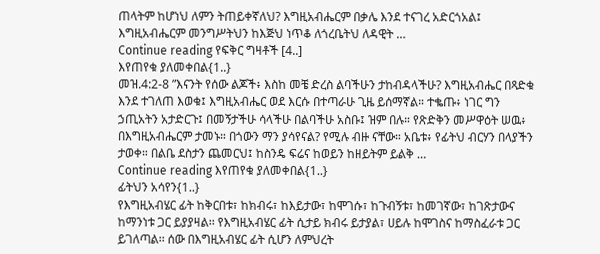ጠላትም ከሆነህ ለምን ትጠይቀኛለህ? እግዚአብሔርም በቃሌ እንደ ተናገረ አድርጎአል፤ እግዚአብሔርም መንግሥትህን ከእጅህ ነጥቆ ለጎረቤትህ ለዳዊት …
Continue reading የፍቅር ግዛቶች [4..]
እየጠየቁ ያለመቀበል{1..}
መዝ.4:2-8 ”እናንት የሰው ልጆች፥ እስከ መቼ ድረስ ልባችሁን ታከብዳላችሁ? እግዚአብሔር በጻድቁ እንደ ተገለጠ እወቁ፤ እግዚአብሔር ወደ እርሱ በተጣራሁ ጊዜ ይሰማኛል። ተቈጡ፥ ነገር ግን ኃጢአትን አታድርጉ፤ በመኝታችሁ ሳላችሁ በልባችሁ አስቡ፤ ዝም በሉ። የጽድቅን መሥዋዕት ሠዉ፥ በእግዚአብሔርም ታመኑ። በጎውን ማን ያሳየናል? የሚሉ ብዙ ናቸው። አቤቱ፥ የፊትህ ብርሃን በላያችን ታወቀ። በልቤ ደስታን ጨመርህ፤ ከስንዴ ፍሬና ከወይን ከዘይትም ይልቅ …
Continue reading እየጠየቁ ያለመቀበል{1..}
ፊትህን አሳየን{1..}
የእግዚአብሄር ፊት ከቅርበቱ፣ ከክብሩ፣ ከእይታው፣ ከሞገሱ፣ ከጉብኝቱ፣ ከመገኛው፣ ከገጽታውና ከማንነቱ ጋር ይያያዛል፡፡ የእግዚአብሄር ፊት ሲታይ ክብሩ ይታያል፣ ሀይሉ ከሞገስና ከማስፈራቱ ጋር ይገለጣል፡፡ ሰው በእግዚአብሄር ፊት ሲሆን ለምህረት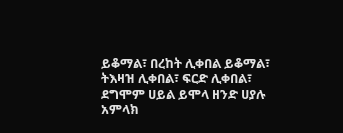ይቆማል፣ በረከት ሊቀበል ይቆማል፣ ትእዛዝ ሊቀበል፣ ፍርድ ሊቀበል፣ ደግሞም ሀይል ይሞላ ዘንድ ሀያሉ አምላክ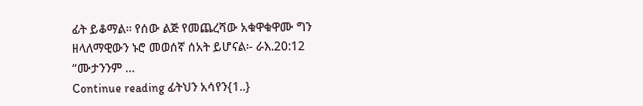ፊት ይቆማል፡፡ የሰው ልጅ የመጨረሻው አቁዋቁዋሙ ግን ዘላለማዊውን ኑሮ መወሰኛ ሰአት ይሆናል፡- ራእ.20:12 “ሙታንንም …
Continue reading ፊትህን አሳየን{1..}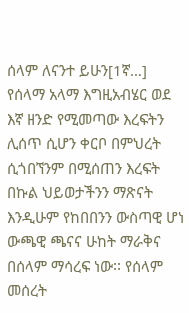ሰላም ለናንተ ይሁን[1ኛ…]
የሰላማ አላማ እግዚአብሄር ወደ እኛ ዘንድ የሚመጣው እረፍትን ሊሰጥ ሲሆን ቀርቦ በምህረት ሲጎበኘንም በሚሰጠን እረፍት በኩል ህይወታችንን ማጽናት እንዲሁም የከበበንን ውስጣዊ ሆነ ውጫዊ ጫናና ሁከት ማራቅና በሰላም ማሳረፍ ነው፡፡ የሰላም መሰረት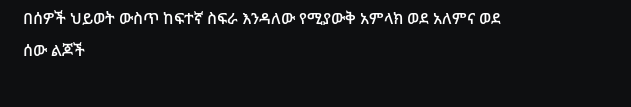በሰዎች ህይወት ውስጥ ከፍተኛ ስፍራ እንዳለው የሚያውቅ አምላክ ወደ አለምና ወደ ሰው ልጆች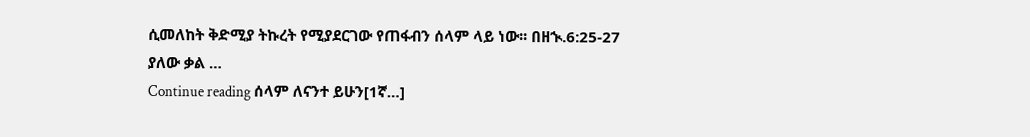ሲመለከት ቅድሚያ ትኩረት የሚያደርገው የጠፋብን ሰላም ላይ ነው፡፡ በዘኊ.6:25-27 ያለው ቃል …
Continue reading ሰላም ለናንተ ይሁን[1ኛ…]